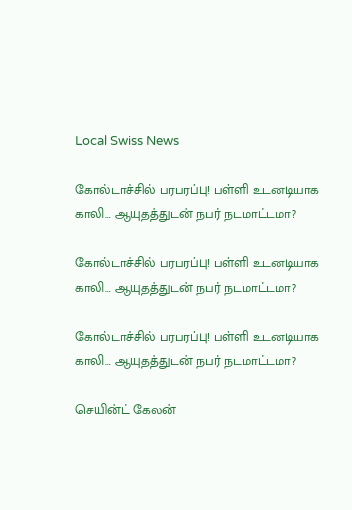Local Swiss News

கோல்டாச்சில் பரபரப்பு! பள்ளி உடனடியாக காலி… ஆயுதத்துடன் நபர் நடமாட்டமா?

கோல்டாச்சில் பரபரப்பு! பள்ளி உடனடியாக காலி… ஆயுதத்துடன் நபர் நடமாட்டமா?

கோல்டாச்சில் பரபரப்பு! பள்ளி உடனடியாக காலி… ஆயுதத்துடன் நபர் நடமாட்டமா?

செயின்ட் கேலன்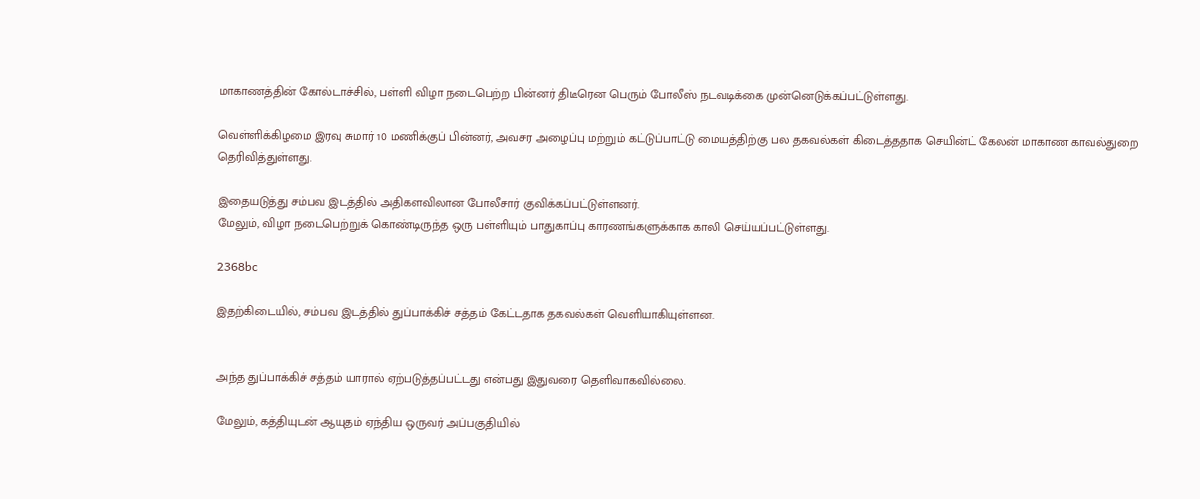மாகாணத்தின் கோல்டாச்சில், பள்ளி விழா நடைபெற்ற பின்னர் திடீரென பெரும் போலீஸ் நடவடிக்கை முன்னெடுக்கப்பட்டுள்ளது.

வெள்ளிக்கிழமை இரவு சுமார் 10 மணிக்குப் பின்னர், அவசர அழைப்பு மற்றும் கட்டுப்பாட்டு மையத்திற்கு பல தகவல்கள் கிடைத்ததாக செயின்ட் கேலன் மாகாண காவல்துறை தெரிவித்துள்ளது.

இதையடுத்து சம்பவ இடத்தில் அதிகளவிலான போலீசார் குவிக்கப்பட்டுள்ளனர்.
மேலும், விழா நடைபெற்றுக் கொண்டிருந்த ஒரு பள்ளியும் பாதுகாப்பு காரணங்களுக்காக காலி செய்யப்பட்டுள்ளது.

2368bc

இதற்கிடையில், சம்பவ இடத்தில் துப்பாக்கிச் சத்தம் கேட்டதாக தகவல்கள் வெளியாகியுள்ளன.


அந்த துப்பாக்கிச் சத்தம் யாரால் ஏற்படுத்தப்பட்டது என்பது இதுவரை தெளிவாகவில்லை.

மேலும், கத்தியுடன் ஆயுதம் ஏந்திய ஒருவர் அப்பகுதியில்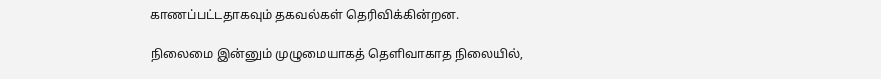காணப்பட்டதாகவும் தகவல்கள் தெரிவிக்கின்றன.

நிலைமை இன்னும் முழுமையாகத் தெளிவாகாத நிலையில்,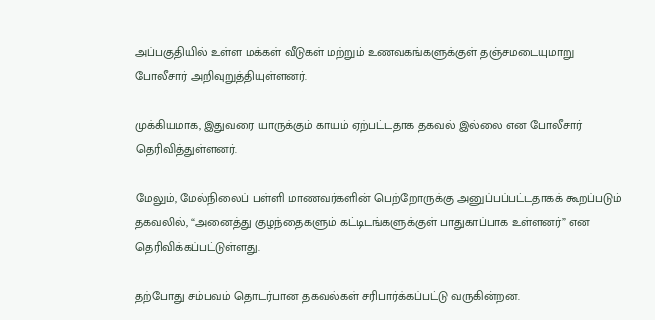அப்பகுதியில் உள்ள மக்கள் வீடுகள் மற்றும் உணவகங்களுக்குள் தஞ்சமடையுமாறு போலீசார் அறிவுறுத்தியுள்ளனர்.

முக்கியமாக, இதுவரை யாருக்கும் காயம் ஏற்பட்டதாக தகவல் இல்லை என போலீசார் தெரிவித்துள்ளனர்.

மேலும், மேல்நிலைப் பள்ளி மாணவர்களின் பெற்றோருக்கு அனுப்பப்பட்டதாகக் கூறப்படும் தகவலில், “அனைத்து குழந்தைகளும் கட்டிடங்களுக்குள் பாதுகாப்பாக உள்ளனர்” என தெரிவிக்கப்பட்டுள்ளது.

தற்போது சம்பவம் தொடர்பான தகவல்கள் சரிபார்க்கப்பட்டு வருகின்றன.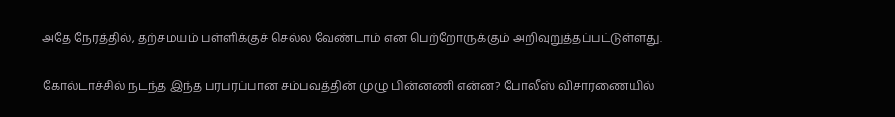அதே நேரத்தில், தற்சமயம் பள்ளிக்குச் செல்ல வேண்டாம் என பெற்றோருக்கும் அறிவுறுத்தப்பட்டுள்ளது.

கோல்டாச்சில் நடந்த இந்த பரபரப்பான சம்பவத்தின் முழு பின்னணி என்ன? போலீஸ் விசாரணையில்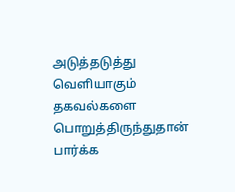அடுத்தடுத்து வெளியாகும் தகவல்களை பொறுத்திருந்துதான் பார்க்க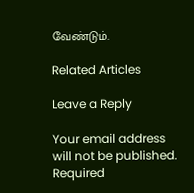வேண்டும்.

Related Articles

Leave a Reply

Your email address will not be published. Required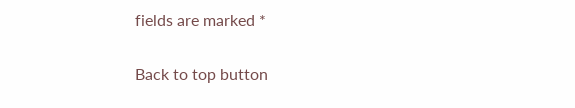fields are marked *

Back to top button